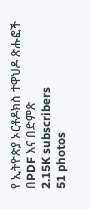የ ኢትዮጵያ ኦርቶዶክስ ተዋህዶ ጽሑፎች በPDF እና በድምጽ
2.15K subscribers
51 photos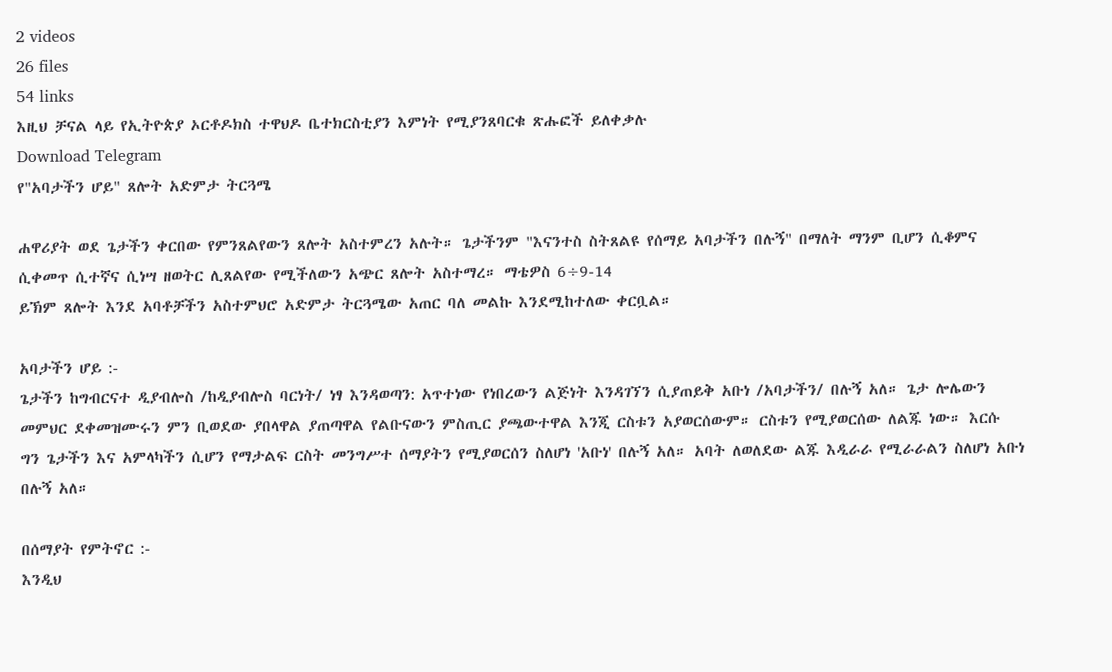2 videos
26 files
54 links
እዚህ ቻናል ላይ የኢትዮጵያ ኦርቶዶክስ ተዋህዶ ቤተክርስቲያን እምነት የሚያንጸባርቁ ጽሑፎች ይለቀቃሉ
Download Telegram
የ"አባታችን ሆይ" ጸሎት አድምታ ትርጓሜ

ሐዋሪያት ወደ ጌታችን ቀርበው የምንጸልየውን ጸሎት አስተምረን አሉት። ጌታችንም "እናንተስ ስትጸልዩ የሰማይ አባታችን በሉኝ" በማለት ማንም ቢሆን ሲቆምና ሲቀመጥ ሲተኛና ሲነሣ ዘወትር ሊጸልየው የሚችለውን አጭር ጸሎት አስተማረ። ማቴዎስ 6÷9-14
ይኽም ጸሎት እንደ አባቶቻችን አስተምህሮ አድምታ ትርጓሜው አጠር ባለ መልኩ እንደሚከተለው ቀርቧል።

አባታችን ሆይ :-
ጌታችን ከግብርናተ ዲያብሎስ /ከዲያብሎስ ባርነት/ ነፃ እንዳወጣን: አጥተነው የነበረውን ልጅነት እንዳገኘን ሲያጠይቅ አቡነ /አባታችን/ በሉኝ አለ። ጌታ ሎሌውን መምህር ደቀመዝሙሩን ምን ቢወደው ያበላዋል ያጠጣዋል የልቡናውን ምስጢር ያጫውተዋል እንጂ ርስቱን አያወርሰውም። ርስቱን የሚያወርሰው ለልጁ ነው። እርሱ ግን ጌታችን እና አምላካችን ሲሆን የማታልፍ ርስት መንግሥተ ሰማያትን የሚያወርሰን ስለሆነ 'አቡነ' በሉኝ አለ። አባት ለወለደው ልጁ እዲራራ የሚራራልን ስለሆነ አቡነ በሉኝ አለ።

በሰማያት የምትኖር :-
እንዲህ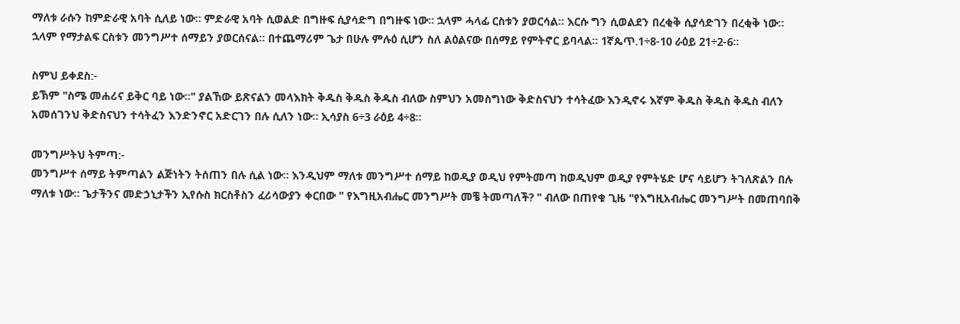ማለቱ ራሱን ከምድራዊ አባት ሲለይ ነው። ምድራዊ አባት ሲወልድ በግዙፍ ሲያሳድግ በግዙፍ ነው። ኋላም ሓላፊ ርስቱን ያወርሳል። እርሱ ግን ሲወልደን በረቂቅ ሲያሳድገን በረቂቅ ነው። ኋላም የማታልፍ ርስቱን መንግሥተ ሰማይን ያወርሰናል። በተጨማሪም ጌታ በሁሉ ምሉዕ ሲሆን ስለ ልዕልናው በሰማይ የምትኖር ይባላል። 1ኛጴጥ.1÷8-10 ራዕይ 21÷2-6።

ስምህ ይቀደስ:-
ይኽም "ስሜ መሐሪና ይቅር ባይ ነው።" ያልኸው ይጽናልን መላእክት ቅዱስ ቅዱስ ቅዱስ ብለው ስምህን አመስግነው ቅድስናህን ተሳትፈው እንዲኖሩ እኛም ቅዱስ ቅዱስ ቅዱስ ብለን አመሰገንህ ቅድስናህን ተሳትፈን እንድንኖር አድርገን በሉ ሲለን ነው። ኢሳያስ 6÷3 ራዕይ 4÷8።

መንግሥትህ ትምጣ:-
መንግሥተ ሰማይ ትምጣልን ልጅነትን ትሰጠን በሉ ሲል ነው። እንዲህም ማለቱ መንግሥተ ሰማይ ከወዲያ ወዲህ የምትመጣ ከወዲህም ወዲያ የምትሄድ ሆና ሳይሆን ትገለጽልን በሉ ማለቱ ነው። ጌታችንና መድኃኒታችን ኢየሱስ ክርስቶስን ፈሪሳውያን ቀርበው " የእግዚአብሔር መንግሥት መቼ ትመጣለች? " ብለው በጠየቁ ጊዜ "የእግዚአብሔር መንግሥት በመጠባበቅ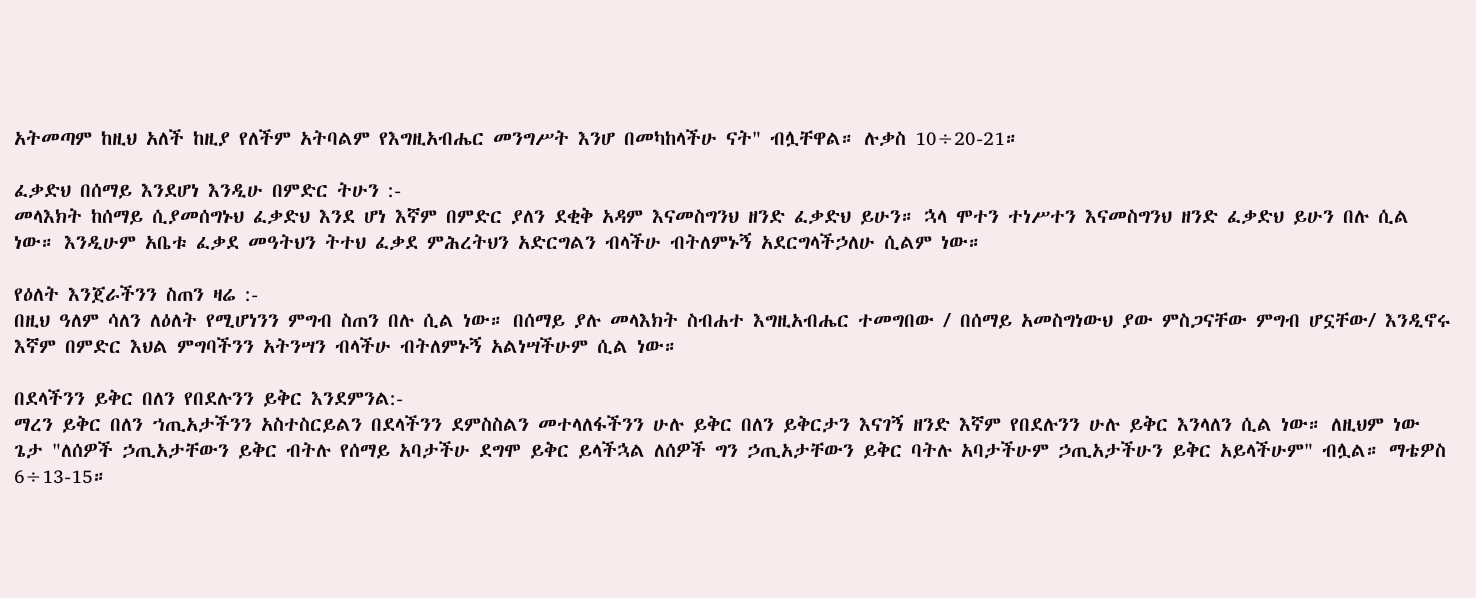አትመጣም ከዚህ አለች ከዚያ የለችም አትባልም የእግዚአብሔር መንግሥት እንሆ በመካከላችሁ ናት" ብሏቸዋል። ሉቃስ 10÷20-21።

ፈቃድህ በሰማይ እንደሆነ እንዲሁ በምድር ትሁን :-
መላእክት ከሰማይ ሲያመሰግኑህ ፈቃድህ እንደ ሆነ እኛም በምድር ያለን ደቂቅ አዳም እናመስግንህ ዘንድ ፈቃድህ ይሁን። ኋላ ሞተን ተነሥተን እናመስግንህ ዘንድ ፈቃድህ ይሁን በሉ ሲል ነው። እንዲሁም አቤቱ ፈቃደ መዓትህን ትተህ ፈቃደ ምሕረትህን አድርግልን ብላችሁ ብትለምኑኝ አደርግላችኃለሁ ሲልም ነው።

የዕለት እንጀራችንን ስጠን ዛሬ :-
በዚህ ዓለም ሳለን ለዕለት የሚሆነንን ምግብ ስጠን በሉ ሲል ነው። በሰማይ ያሉ መላእክት ስብሐተ እግዚአብሔር ተመግበው / በሰማይ አመስግነውህ ያው ምስጋናቸው ምግብ ሆኗቸው/ እንዲኖሩ እኛም በምድር እህል ምግባችንን አትንሣን ብላችሁ ብትለምኑኝ አልነሣችሁም ሲል ነው።

በደላችንን ይቅር በለን የበደሉንን ይቅር እንደምንል:-
ማረን ይቅር በለን ኀጢአታችንን አስተስርይልን በደላችንን ደምስስልን መተላለፋችንን ሁሉ ይቅር በለን ይቅርታን እናገኝ ዘንድ እኛም የበደሉንን ሁሉ ይቅር እንላለን ሲል ነው። ለዚህም ነው ጌታ "ለሰዎች ኃጢአታቸውን ይቅር ብትሉ የሰማይ አባታችሁ ደግሞ ይቅር ይላችኋል ለሰዎች ግን ኃጢአታቸውን ይቅር ባትሉ አባታችሁም ኃጢአታችሁን ይቅር አይላችሁም" ብሏል። ማቴዎስ 6÷13-15።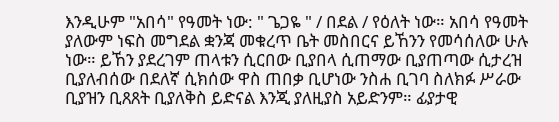እንዲሁም "አበሳ" የዓመት ነው: " ጌጋዬ " / በደል / የዕለት ነው። አበሳ የዓመት ያለውም ነፍስ መግደል ቋንጃ መቁረጥ ቤት መስበርና ይኸንን የመሳሰለው ሁሉ ነው። ይኸን ያደረገም ጠላቱን ሲርበው ቢያበላ ሲጠማው ቢያጠጣው ሲታረዝ ቢያለብሰው በደለኛ ሲክሰው ዋስ ጠበቃ ቢሆነው ንስሐ ቢገባ ስለክፉ ሥራው ቢያዝን ቢጸጸት ቢያለቅስ ይድናል እንጂ ያለዚያስ አይድንም። ፊያታዊ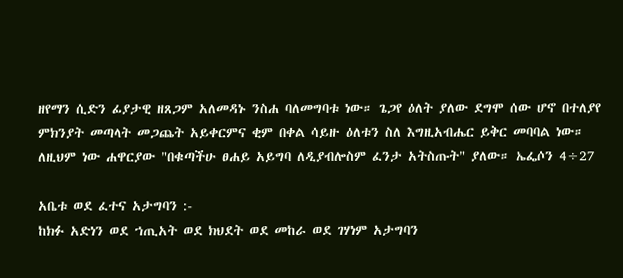ዘየማን ሲድን ፊያታዊ ዘጸጋም አለመዳኑ ንስሐ ባለመግባቱ ነው። ጌጋየ ዕለት ያለው ደግሞ ሰው ሆኖ በተለያየ ምክንያት መጣላት መጋጨት አይቀርምና ቂም በቀል ሳይዙ ዕለቱን ስለ እግዚአብሔር ይቅር መባባል ነው። ለዚህም ነው ሐዋርያው "በቁጣችሁ ፀሐይ አይግባ ለዲያብሎስም ፈንታ አትስጡት" ያለው። ኤፌሶን 4÷27

አቤቱ ወደ ፈተና አታግባን :-
ከክፉ አድነን ወደ ኀጢአት ወደ ክህደት ወደ መከራ ወደ ገሃነም አታግባን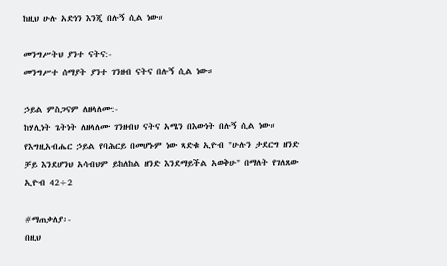ከዚህ ሁሉ አድነን እንጂ በሉኝ ሲል ነው።

መንግሥትህ ያንተ ናትና:-
መንግሥተ ሰማያት ያንተ ገንዘብ ናትና በሉኝ ሲል ነው።

ኃይል ምስጋናም ለዘላለሙ:-
ከሃሊነት ጌትነት ለዘላለሙ ገንዘብህ ናትና አሜን በእውነት በሉኝ ሲል ነው። የእግዚአብሔር ኃይል የባሕርይ በመሆኑም ነው ጻድቁ ኢዮብ "ሁሉን ታደርግ ዘንድ ቻይ እንደሆንህ አሳብህም ይከለከል ዘንድ እንደማይችል አወቅሁ" በማለት የገለጸው ኢዮብ 42÷2

#ማጠቃለያ፡-
በዚህ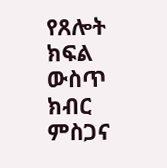የጸሎት ክፍል ውስጥ ክብር ምስጋና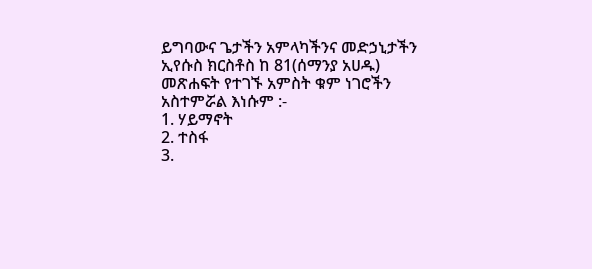ይግባውና ጌታችን አምላካችንና መድኃኒታችን ኢየሱስ ክርስቶስ ከ 81(ሰማንያ አሀዱ) መጽሐፍት የተገኙ አምስት ቁም ነገሮችን አስተምሯል እነሱም :-
1. ሃይማኖት
2. ተስፋ
3.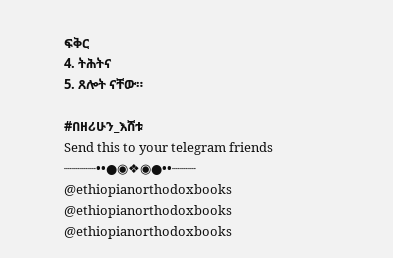ፍቅር
4. ትሕትና
5. ጸሎት ናቸው።

#በዘሪሁን_እሸቱ
Send this to your telegram friends
┈┈┈┈••●◉❖◉●••┈┈┈
@ethiopianorthodoxbooks
@ethiopianorthodoxbooks
@ethiopianorthodoxbooks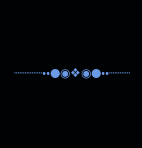┈┈┈┈••●◉❖◉●••┈┈┈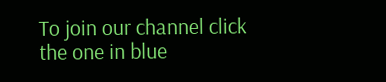To join our channel click the one in blue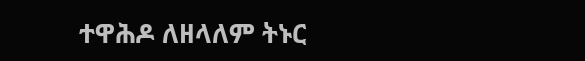ተዋሕዶ ለዘላለም ትኑር